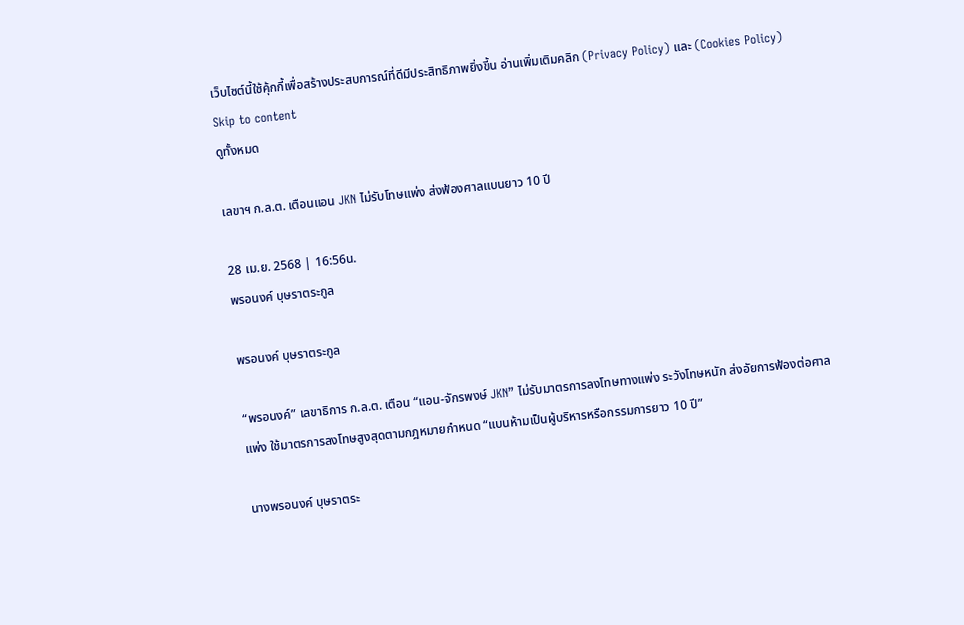เว็บไซต์นี้ใช้คุ้กกี้เพื่อสร้างประสบการณ์ที่ดีมีประสิทธิภาพยิ่งขี้น อ่านเพิ่มเติมคลิก (Privacy Policy) และ (Cookies Policy)
Skip to content
ดูทั้งหมด

เลขาฯ ก.ล.ต. เตือนแอน JKN ไม่รับโทษแพ่ง ส่งฟ้องศาลแบนยาว 10 ปี

28 เม.ย. 2568 | 16:56น.
พรอนงค์ บุษราตระกูล

พรอนงค์ บุษราตระกูล

“พรอนงค์” เลขาธิการ ก.ล.ต. เตือน “แอน-จักรพงษ์ JKN” ไม่รับมาตรการลงโทษทางแพ่ง ระวังโทษหนัก ส่งอัยการฟ้องต่อศาลแพ่ง ใช้มาตรการลงโทษสูงสุดตามกฎหมายกำหนด “แบนห้ามเป็นผู้บริหารหรือกรรมการยาว 10 ปี”

นางพรอนงค์ บุษราตระ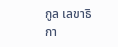กูล เลขาธิกา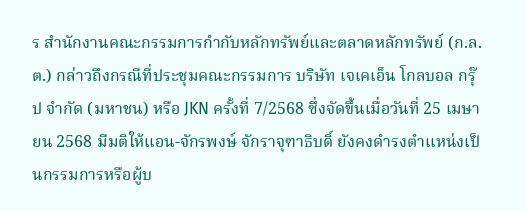ร สำนักงานคณะกรรมการกำกับหลักทรัพย์และตลาดหลักทรัพย์ (ก.ล.ต.) กล่าวถึงกรณีที่ประชุมคณะกรรมการ บริษัท เจเคเอ็น โกลบอล กรุ๊ป จำกัด (มหาชน) หรือ JKN ครั้งที่ 7/2568 ซึ่งจัดขึ้นเมื่อวันที่ 25 เมษายน 2568 มีมติให้แอน-จักรพงษ์ จักราจุฑาธิบดิ์ ยังคงดำรงตำแหน่งเป็นกรรมการหรือผู้บ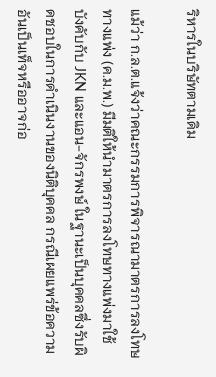ริหารในบริษัทตามเดิม

แม้ว่า ก.ล.ต.แจ้งว่าคณะกรรมการพิจารณามาตรการลงโทษทางแพ่ง (ค.ม.พ.) มีมติให้นำมาตรการลงโทษทางแพ่งมาใช้บังคับกับ JKN และแอน-จักรพงษ์ ในฐานะเป็นบุคคลซึ่งรับผิดชอบในการดำเนินงานของนิติบุคคล กรณีเผยแพร่ข้อความอันเป็นเท็จหรืออาจก่อ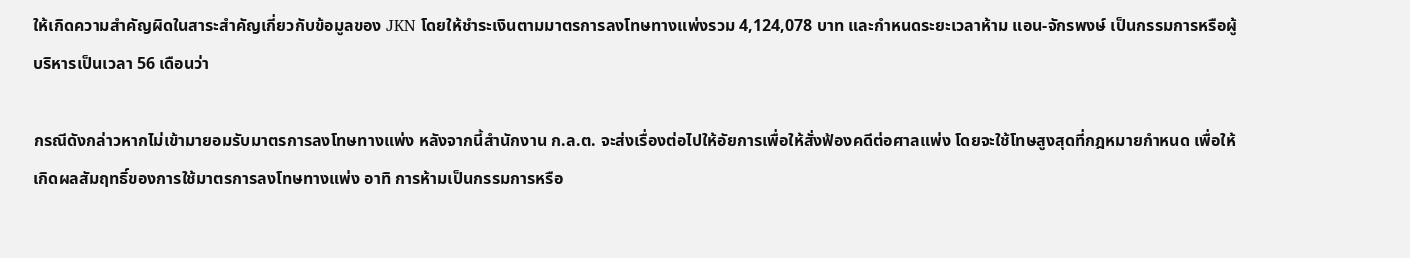ให้เกิดความสำคัญผิดในสาระสำคัญเกี่ยวกับข้อมูลของ JKN โดยให้ชำระเงินตามมาตรการลงโทษทางแพ่งรวม 4,124,078 บาท และกำหนดระยะเวลาห้าม แอน-จักรพงษ์ เป็นกรรมการหรือผู้บริหารเป็นเวลา 56 เดือนว่า

กรณีดังกล่าวหากไม่เข้ามายอมรับมาตรการลงโทษทางแพ่ง หลังจากนี้สำนักงาน ก.ล.ต. จะส่งเรื่องต่อไปให้อัยการเพื่อให้สั่งฟ้องคดีต่อศาลแพ่ง โดยจะใช้โทษสูงสุดที่กฎหมายกำหนด เพื่อให้เกิดผลสัมฤทธิ์ของการใช้มาตรการลงโทษทางแพ่ง อาทิ การห้ามเป็นกรรมการหรือ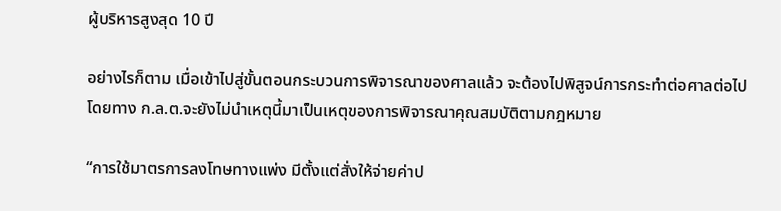ผู้บริหารสูงสุด 10 ปี

อย่างไรก็ตาม เมื่อเข้าไปสู่ขั้นตอนกระบวนการพิจารณาของศาลแล้ว จะต้องไปพิสูจน์การกระทำต่อศาลต่อไป โดยทาง ก.ล.ต.จะยังไม่นำเหตุนี้มาเป็นเหตุของการพิจารณาคุณสมบัติตามกฎหมาย

“การใช้มาตรการลงโทษทางแพ่ง มีตั้งแต่สั่งให้จ่ายค่าป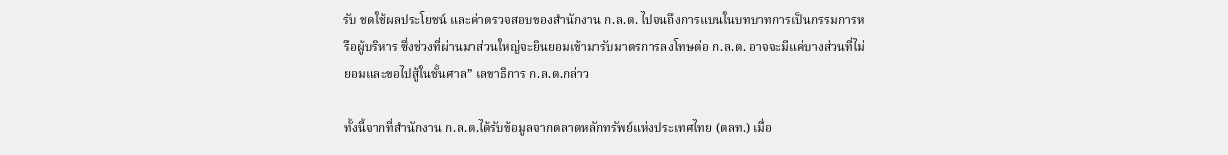รับ ชดใช้ผลประโยชน์ และค่าตรวจสอบของสำนักงาน ก.ล.ต. ไปจนถึงการแบนในบทบาทการเป็นกรรมการหรือผู้บริหาร ซึ่งช่วงที่ผ่านมาส่วนใหญ่จะยินยอมเข้ามารับมาตรการลงโทษต่อ ก.ล.ต. อาจจะมีแค่บางส่วนที่ไม่ยอมและขอไปสู้ในชั้นศาล” เลขาธิการ ก.ล.ต.กล่าว

ทั้งนี้จากที่สำนักงาน ก.ล.ต.ได้รับข้อมูลจากตลาดหลักทรัพย์แห่งประเทศไทย (ตลท.) เมื่อ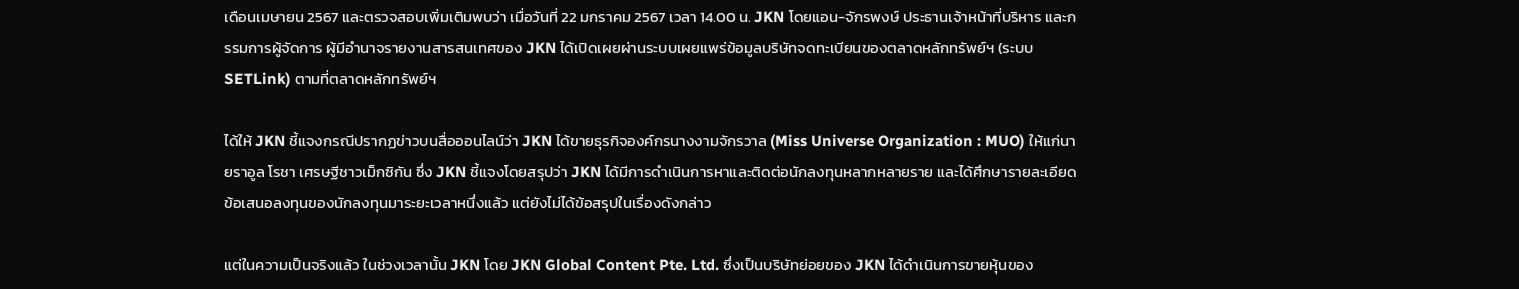เดือนเมษายน 2567 และตรวจสอบเพิ่มเติมพบว่า เมื่อวันที่ 22 มกราคม 2567 เวลา 14.00 น. JKN โดยแอน-จักรพงษ์ ประธานเจ้าหน้าที่บริหาร และกรรมการผู้จัดการ ผู้มีอำนาจรายงานสารสนเทศของ JKN ได้เปิดเผยผ่านระบบเผยแพร่ข้อมูลบริษัทจดทะเบียนของตลาดหลักทรัพย์ฯ (ระบบ SETLink) ตามที่ตลาดหลักทรัพย์ฯ

ได้ให้ JKN ชี้แจงกรณีปรากฏข่าวบนสื่อออนไลน์ว่า JKN ได้ขายธุรกิจองค์กรนางงามจักรวาล (Miss Universe Organization : MUO) ให้แก่นายราอูล โรชา เศรษฐีชาวเม็กซิกัน ซึ่ง JKN ชี้แจงโดยสรุปว่า JKN ได้มีการดำเนินการหาและติดต่อนักลงทุนหลากหลายราย และได้ศึกษารายละเอียดข้อเสนอลงทุนของนักลงทุนมาระยะเวลาหนึ่งแล้ว แต่ยังไม่ได้ข้อสรุปในเรื่องดังกล่าว

แต่ในความเป็นจริงแล้ว ในช่วงเวลานั้น JKN โดย JKN Global Content Pte. Ltd. ซึ่งเป็นบริษัทย่อยของ JKN ได้ดำเนินการขายหุ้นของ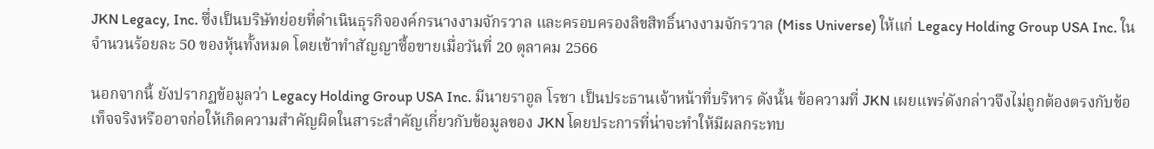JKN Legacy, Inc. ซึ่งเป็นบริษัทย่อยที่ดำเนินธุรกิจองค์กรนางงามจักรวาล และครอบครองลิขสิทธิ์นางงามจักรวาล (Miss Universe) ให้แก่ Legacy Holding Group USA Inc. ในจำนวนร้อยละ 50 ของหุ้นทั้งหมด โดยเข้าทำสัญญาซื้อขายเมื่อวันที่ 20 ตุลาคม 2566

นอกจากนี้ ยังปรากฏข้อมูลว่า Legacy Holding Group USA Inc. มีนายราอูล โรชา เป็นประธานเจ้าหน้าที่บริหาร ดังนั้น ข้อความที่ JKN เผยแพร่ดังกล่าวจึงไม่ถูกต้องตรงกับข้อเท็จจริงหรืออาจก่อให้เกิดความสำคัญผิดในสาระสำคัญเกี่ยวกับข้อมูลของ JKN โดยประการที่น่าจะทำให้มีผลกระทบ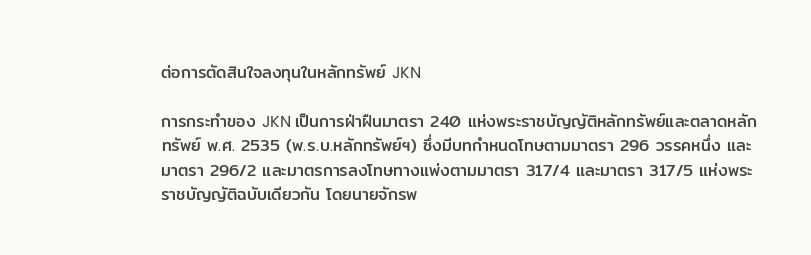ต่อการตัดสินใจลงทุนในหลักทรัพย์ JKN

การกระทำของ JKN เป็นการฝ่าฝืนมาตรา 240 แห่งพระราชบัญญัติหลักทรัพย์และตลาดหลักทรัพย์ พ.ศ. 2535 (พ.ร.บ.หลักทรัพย์ฯ) ซึ่งมีบทกำหนดโทษตามมาตรา 296 วรรคหนึ่ง และมาตรา 296/2 และมาตรการลงโทษทางแพ่งตามมาตรา 317/4 และมาตรา 317/5 แห่งพระราชบัญญัติฉบับเดียวกัน โดยนายจักรพ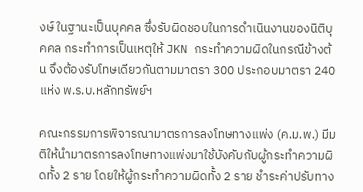งษ์ ในฐานะเป็นบุคคล ซึ่งรับผิดชอบในการดำเนินงานของนิติบุคคล กระทำการเป็นเหตุให้ JKN กระทำความผิดในกรณีข้างต้น จึงต้องรับโทษเดียวกันตามมาตรา 300 ประกอบมาตรา 240 แห่ง พ.ร.บ.หลักทรัพย์ฯ

คณะกรรมการพิจารณามาตรการลงโทษทางแพ่ง (ค.ม.พ.) มีมติให้นำมาตรการลงโทษทางแพ่งมาใช้บังคับกับผู้กระทำความผิดทั้ง 2 ราย โดยให้ผู้กระทำความผิดทั้ง 2 ราย ชำระค่าปรับทาง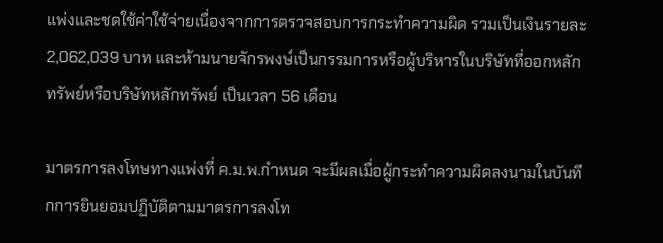แพ่งและชดใช้ค่าใช้จ่ายเนื่องจากการตรวจสอบการกระทำความผิด รวมเป็นเงินรายละ 2,062,039 บาท และห้ามนายจักรพงษ์เป็นกรรมการหรือผู้บริหารในบริษัทที่ออกหลักทรัพย์หรือบริษัทหลักทรัพย์ เป็นเวลา 56 เดือน

มาตรการลงโทษทางแพ่งที่ ค.ม.พ.กำหนด จะมีผลเมื่อผู้กระทำความผิดลงนามในบันทึกการยินยอมปฏิบัติตามมาตรการลงโท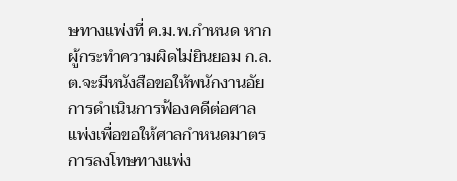ษทางแพ่งที่ ค.ม.พ.กำหนด หากผู้กระทำความผิดไม่ยินยอม ก.ล.ต.จะมีหนังสือขอให้พนักงานอัยการดำเนินการฟ้องคดีต่อศาลแพ่งเพื่อขอให้ศาลกำหนดมาตรการลงโทษทางแพ่ง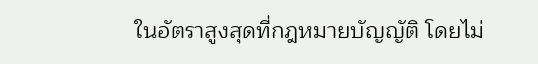ในอัตราสูงสุดที่กฎหมายบัญญัติ โดยไม่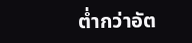ต่ำกว่าอัต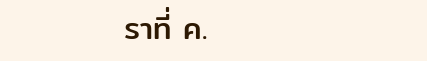ราที่ ค.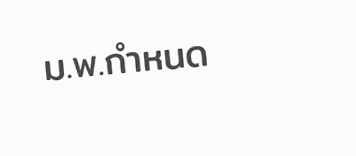ม.พ.กำหนด